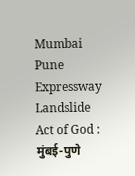Mumbai Pune Expressway Landslide Act of God : मुंबई-पुणे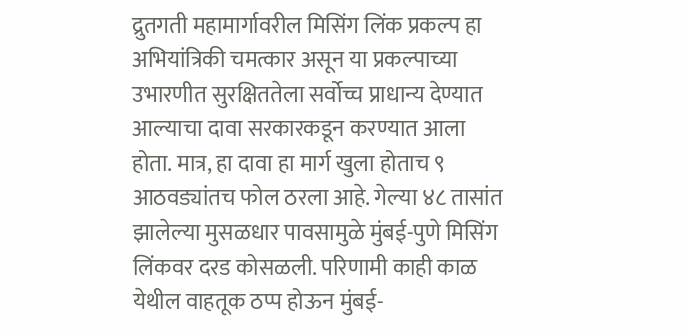द्रुतगती महामार्गावरील मिसिंग लिंक प्रकल्प हा अभियांत्रिकी चमत्कार असून या प्रकल्पाच्या उभारणीत सुरक्षिततेला सर्वोच्च प्राधान्य देण्यात आल्याचा दावा सरकारकडून करण्यात आला होता. मात्र, हा दावा हा मार्ग खुला होताच ९ आठवड्यांतच फोल ठरला आहे. गेल्या ४८ तासांत झालेल्या मुसळधार पावसामुळे मुंबई-पुणे मिसिंग लिंकवर दरड कोसळली. परिणामी काही काळ येथील वाहतूक ठप्प होऊन मुंबई-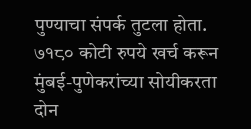पुण्याचा संपर्क तुटला होता. ७१८० कोटी रुपये खर्च करून मुंबई-पुणेकरांच्या सोयीकरता दोन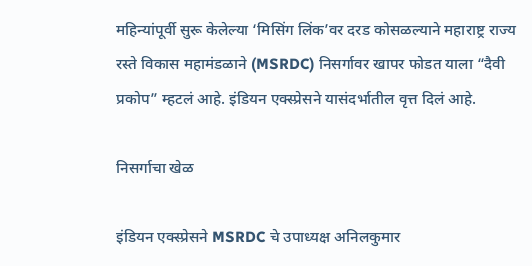महिन्यांपूर्वी सुरू केलेल्या ‘मिसिंग लिंक’वर दरड कोसळल्याने महाराष्ट्र राज्य रस्ते विकास महामंडळाने (MSRDC) निसर्गावर खापर फोडत याला “दैवी प्रकोप” म्हटलं आहे. इंडियन एक्स्प्रेसने यासंदर्भातील वृत्त दिलं आहे.

निसर्गाचा खेळ

इंडियन एक्स्प्रेसने MSRDC चे उपाध्यक्ष अनिलकुमार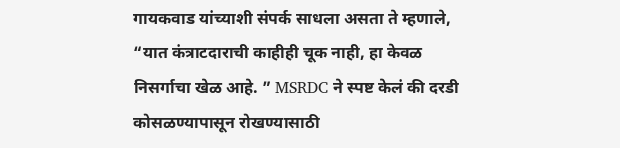गायकवाड यांच्याशी संपर्क साधला असता ते म्हणाले, “यात कंत्राटदाराची काहीही चूक नाही, हा केवळ निसर्गाचा खेळ आहे. ” MSRDC ने स्पष्ट केलं की दरडी कोसळण्यापासून रोखण्यासाठी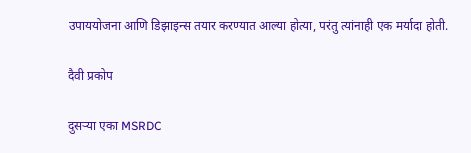उपाययोजना आणि डिझाइन्स तयार करण्यात आल्या होत्या, परंतु त्यांनाही एक मर्यादा होती.

दैवी प्रकोप

दुसऱ्या एका MSRDC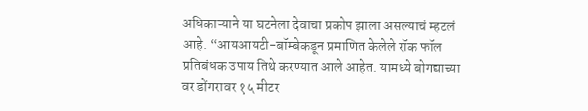अधिकाऱ्याने या घटनेला देवाचा प्रकोप झाला असल्याचं म्हटलं आहे. “आयआयटी-बॉम्बेकडून प्रमाणित केलेले रॉक फॉल प्रतिबंधक उपाय तिथे करण्यात आले आहेत. यामध्ये बोगद्याच्या वर डोंगरावर १५ मीटर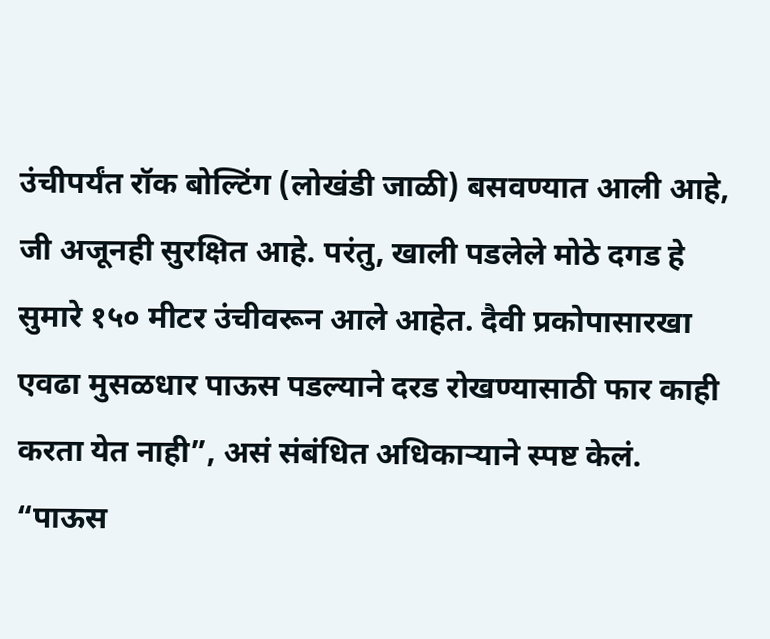उंचीपर्यंत रॉक बोल्टिंग (लोखंडी जाळी) बसवण्यात आली आहे, जी अजूनही सुरक्षित आहे. परंतु, खाली पडलेले मोठे दगड हे सुमारे १५० मीटर उंचीवरून आले आहेत. दैवी प्रकोपासारखा एवढा मुसळधार पाऊस पडल्याने दरड रोखण्यासाठी फार काही करता येत नाही”, असं संबंधित अधिकाऱ्याने स्पष्ट केलं. “पाऊस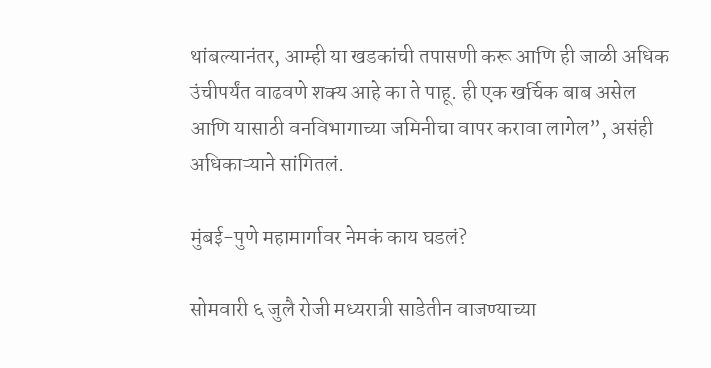थांबल्यानंतर, आम्ही या खडकांची तपासणी करू आणि ही जाळी अधिक उंचीपर्यंत वाढवणे शक्य आहे का ते पाहू. ही एक खर्चिक बाब असेल आणि यासाठी वनविभागाच्या जमिनीचा वापर करावा लागेल”, असंही अधिकाऱ्याने सांगितलं.

मुंबई-पुणे महामार्गावर नेमकं काय घडलं?

सोमवारी ६ जुलै रोजी मध्यरात्री साडेतीन वाजण्याच्या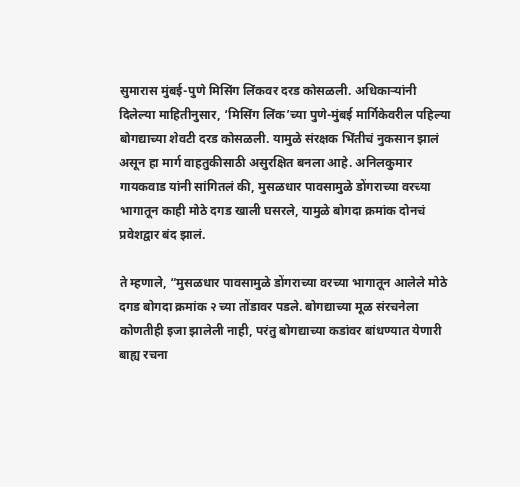सुमारास मुंबई-पुणे मिसिंग लिंकवर दरड कोसळली. अधिकाऱ्यांनी दिलेल्या माहितीनुसार, ‘मिसिंग लिंक’च्या पुणे-मुंबई मार्गिकेवरील पहिल्या बोगद्याच्या शेवटी दरड कोसळली. यामुळे संरक्षक भिंतीचं नुकसान झालं असून हा मार्ग वाहतुकीसाठी असुरक्षित बनला आहे. अनिलकुमार गायकवाड यांनी सांगितलं की, मुसळधार पावसामुळे डोंगराच्या वरच्या भागातून काही मोठे दगड खाली घसरले, यामुळे बोगदा क्रमांक दोनचं प्रवेशद्वार बंद झालं.

ते म्हणाले, “मुसळधार पावसामुळे डोंगराच्या वरच्या भागातून आलेले मोठे दगड बोगदा क्रमांक २ च्या तोंडावर पडले. बोगद्याच्या मूळ संरचनेला कोणतीही इजा झालेली नाही, परंतु बोगद्याच्या कडांवर बांधण्यात येणारी बाह्य रचना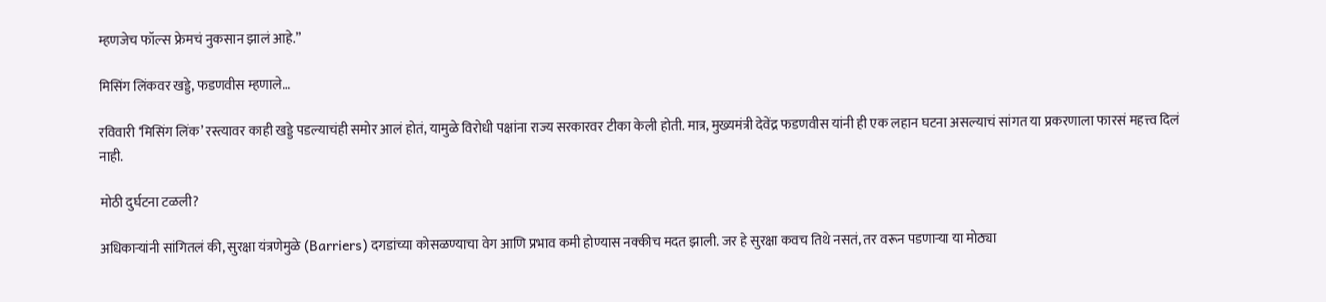म्हणजेच फॉल्स फ्रेमचं नुकसान झालं आहे.”

मिसिंग लिंकवर खड्डे, फडणवीस म्हणाले…

रविवारी ‘मिसिंग लिंक’ रस्त्यावर काही खड्डे पडल्याचंही समोर आलं होतं, यामुळे विरोधी पक्षांना राज्य सरकारवर टीका केली होती. मात्र, मुख्यमंत्री देवेंद्र फडणवीस यांनी ही एक लहान घटना असल्याचं सांगत या प्रकरणाला फारसं महत्त्व दिलं नाही.

मोठी दुर्घटना टळली?

अधिकाऱ्यांनी सांगितलं की, सुरक्षा यंत्रणेमुळे (Barriers) दगडांच्या कोसळण्याचा वेग आणि प्रभाव कमी होण्यास नक्कीच मदत झाली. जर हे सुरक्षा कवच तिथे नसतं, तर वरून पडणाऱ्या या मोठ्या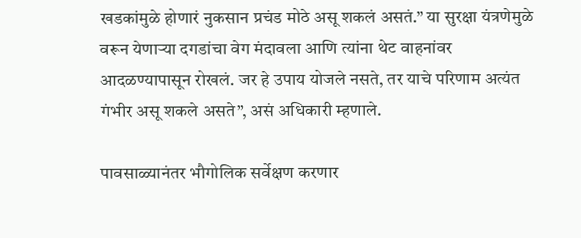खडकांमुळे होणारं नुकसान प्रचंड मोठे असू शकलं असतं.” या सुरक्षा यंत्रणेमुळे वरून येणाऱ्या दगडांचा वेग मंदावला आणि त्यांना थेट वाहनांवर आदळण्यापासून रोखलं. जर हे उपाय योजले नसते, तर याचे परिणाम अत्यंत गंभीर असू शकले असते”, असं अधिकारी म्हणाले.

पावसाळ्यानंतर भौगोलिक सर्वेक्षण करणार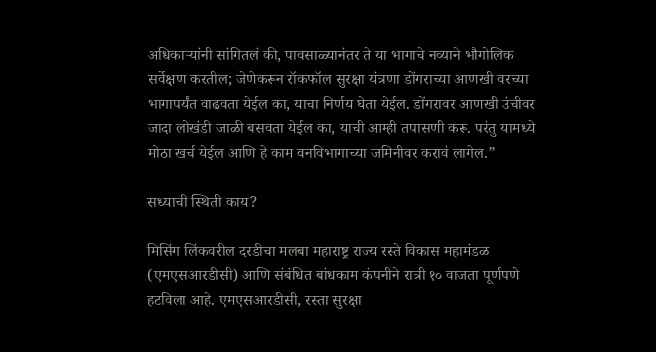अधिकाऱ्यांनी सांगितलं की, पावसाळ्यानंतर ते या भागाचे नव्याने भौगोलिक सर्वेक्षण करतील; जेणेकरून रॉकफॉल सुरक्षा यंत्रणा डोंगराच्या आणखी वरच्या भागापर्यंत वाढवता येईल का, याचा निर्णय घेता येईल. डोंगरावर आणखी उंचीवर जादा लोखंडी जाळी बसवता येईल का, याची आम्ही तपासणी करू. परंतु यामध्ये मोठा खर्च येईल आणि हे काम वनविभागाच्या जमिनीवर करावं लागेल.”

सध्याची स्थिती काय?

मिसिंग लिंकवरील दरडीचा मलबा महाराष्ट्र राज्य रस्ते विकास महामंडळ (एमएसआरडीसी) आणि संबंधित बांधकाम कंपनीने रात्री १० वाजता पूर्णपणे हटविला आहे. एमएसआरडीसी, रस्ता सुरक्षा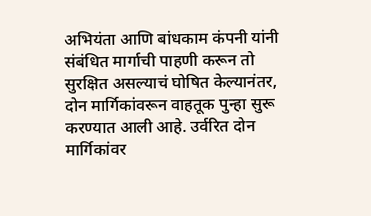अभियंता आणि बांधकाम कंपनी यांनी संबंधित मार्गाची पाहणी करून तो सुरक्षित असल्याचं घोषित केल्यानंतर, दोन मार्गिकांवरून वाहतूक पुन्हा सुरू करण्यात आली आहे. उर्वरित दोन मार्गिकांवर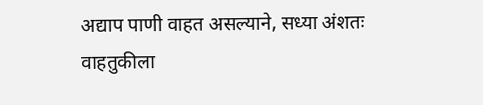अद्याप पाणी वाहत असल्याने, सध्या अंशतः वाहतुकीला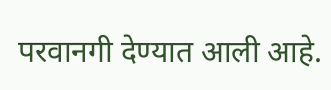परवानगी देण्यात आली आहे.